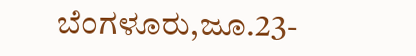ಬೆಂಗಳೂರು,ಜೂ.23-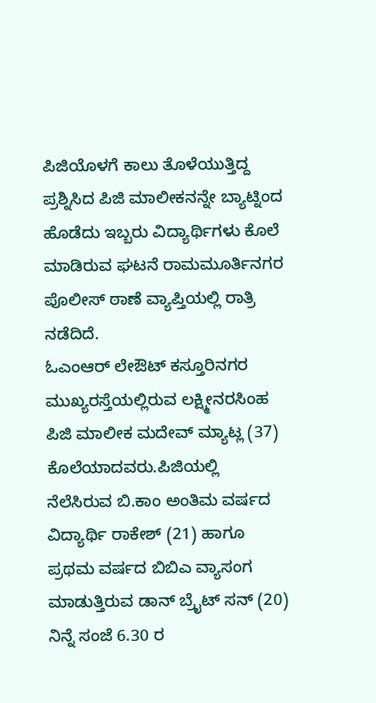ಪಿಜಿಯೊಳಗೆ ಕಾಲು ತೊಳೆಯುತ್ತಿದ್ದ ಪ್ರಶ್ನಿಸಿದ ಪಿಜಿ ಮಾಲೀಕನನ್ನೇ ಬ್ಯಾಟ್ನಿಂದ ಹೊಡೆದು ಇಬ್ಬರು ವಿದ್ಯಾರ್ಥಿಗಳು ಕೊಲೆ ಮಾಡಿರುವ ಘಟನೆ ರಾಮಮೂರ್ತಿನಗರ ಪೊಲೀಸ್ ಠಾಣೆ ವ್ಯಾಪ್ತಿಯಲ್ಲಿ ರಾತ್ರಿ ನಡೆದಿದೆ.
ಓಎಂಆರ್ ಲೇಔಟ್ ಕಸ್ತೂರಿನಗರ ಮುಖ್ಯರಸ್ತೆಯಲ್ಲಿರುವ ಲಕ್ಷ್ಮೀನರಸಿಂಹ ಪಿಜಿ ಮಾಲೀಕ ಮದೇವ್ ಮ್ಯಾಟ್ಲ (37) ಕೊಲೆಯಾದವರು.ಪಿಜಿಯಲ್ಲಿ ನೆಲೆಸಿರುವ ಬಿ.ಕಾಂ ಅಂತಿಮ ವರ್ಷದ ವಿದ್ಯಾರ್ಥಿ ರಾಕೇಶ್ (21) ಹಾಗೂ ಪ್ರಥಮ ವರ್ಷದ ಬಿಬಿಎ ವ್ಯಾಸಂಗ ಮಾಡುತ್ತಿರುವ ಡಾನ್ ಬ್ರೈಟ್ ಸನ್ (20) ನಿನ್ನೆ ಸಂಜೆ 6.30 ರ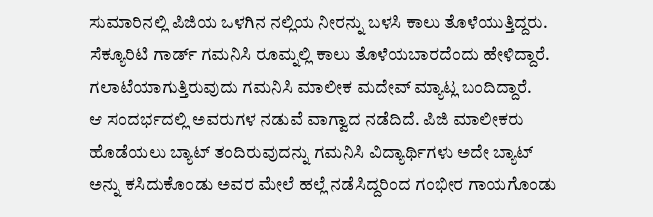ಸುಮಾರಿನಲ್ಲಿ ಪಿಜಿಯ ಒಳಗಿನ ನಲ್ಲಿಯ ನೀರನ್ನು ಬಳಸಿ ಕಾಲು ತೊಳೆಯುತ್ತಿದ್ದರು.
ಸೆಕ್ಯೂರಿಟಿ ಗಾರ್ಡ್ ಗಮನಿಸಿ ರೂಮ್ನಲ್ಲಿ ಕಾಲು ತೊಳೆಯಬಾರದೆಂದು ಹೇಳಿದ್ದಾರೆ. ಗಲಾಟೆಯಾಗುತ್ತಿರುವುದು ಗಮನಿಸಿ ಮಾಲೀಕ ಮದೇವ್ ಮ್ಯಾಟ್ಲ ಬಂದಿದ್ದಾರೆ.
ಆ ಸಂದರ್ಭದಲ್ಲಿ ಅವರುಗಳ ನಡುವೆ ವಾಗ್ವಾದ ನಡೆದಿದೆ. ಪಿಜಿ ಮಾಲೀಕರು ಹೊಡೆಯಲು ಬ್ಯಾಟ್ ತಂದಿರುವುದನ್ನು ಗಮನಿಸಿ ವಿದ್ಯಾರ್ಥಿಗಳು ಅದೇ ಬ್ಯಾಟ್ ಅನ್ನು ಕಸಿದುಕೊಂಡು ಅವರ ಮೇಲೆ ಹಲ್ಲೆ ನಡೆಸಿದ್ದರಿಂದ ಗಂಭೀರ ಗಾಯಗೊಂಡು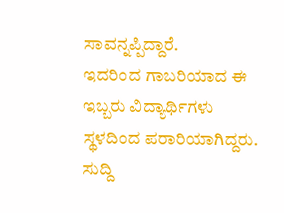ಸಾವನ್ನಪ್ಪಿದ್ದಾರೆ.
ಇದರಿಂದ ಗಾಬರಿಯಾದ ಈ ಇಬ್ಬರು ವಿದ್ಯಾರ್ಥಿಗಳು ಸ್ಥಳದಿಂದ ಪರಾರಿಯಾಗಿದ್ದರು.
ಸುದ್ದಿ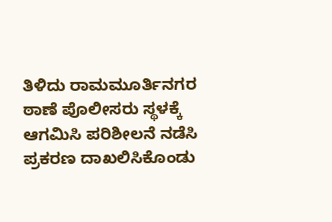ತಿಳಿದು ರಾಮಮೂರ್ತಿನಗರ ಠಾಣೆ ಪೊಲೀಸರು ಸ್ಥಳಕ್ಕೆ ಆಗಮಿಸಿ ಪರಿಶೀಲನೆ ನಡೆಸಿ ಪ್ರಕರಣ ದಾಖಲಿಸಿಕೊಂಡು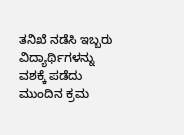ತನಿಖೆ ನಡೆಸಿ ಇಬ್ಬರು ವಿದ್ಯಾರ್ಥಿಗಳನ್ನು ವಶಕ್ಕೆ ಪಡೆದು ಮುಂದಿನ ಕ್ರಮ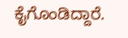ಕೈಗೊಂಡಿದ್ದಾರೆ.